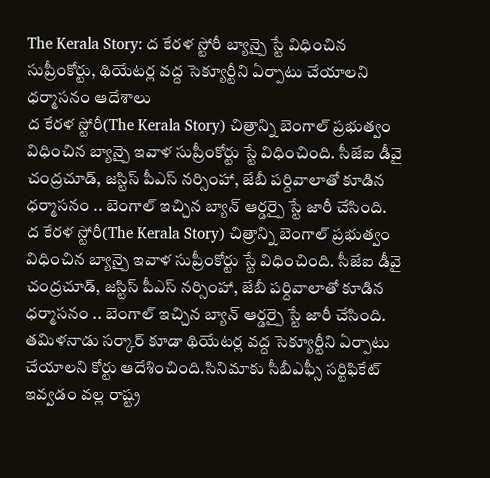The Kerala Story: ద కేరళ స్టోరీ బ్యాన్పై స్టే విధించిన సుప్రీంకోర్టు, థియేటర్ల వద్ద సెక్యూర్టీని ఏర్పాటు చేయాలని ధర్మాసనం ఆదేశాలు
ద కేరళ స్టోరీ(The Kerala Story) చిత్రాన్ని బెంగాల్ ప్రభుత్వం విధించిన బ్యాన్పై ఇవాళ సుప్రీంకోర్టు స్టే విధించింది. సీజేఐ డీవై చంద్రచూడ్, జస్టిస్ పీఎస్ నర్సింహా, జేబీ పర్దివాలాతో కూడిన ధర్మాసనం .. బెంగాల్ ఇచ్చిన బ్యాన్ ఆర్డర్పై స్టే జారీ చేసింది.
ద కేరళ స్టోరీ(The Kerala Story) చిత్రాన్ని బెంగాల్ ప్రభుత్వం విధించిన బ్యాన్పై ఇవాళ సుప్రీంకోర్టు స్టే విధించింది. సీజేఐ డీవై చంద్రచూడ్, జస్టిస్ పీఎస్ నర్సింహా, జేబీ పర్దివాలాతో కూడిన ధర్మాసనం .. బెంగాల్ ఇచ్చిన బ్యాన్ ఆర్డర్పై స్టే జారీ చేసింది. తమిళనాడు సర్కార్ కూడా థియేటర్ల వద్ద సెక్యూర్టీని ఏర్పాటు చేయాలని కోర్టు ఆదేశించింది.సినిమాకు సీబీఎఫ్సీ సర్టిఫికేట్ ఇవ్వడం వల్ల రాష్ట్ర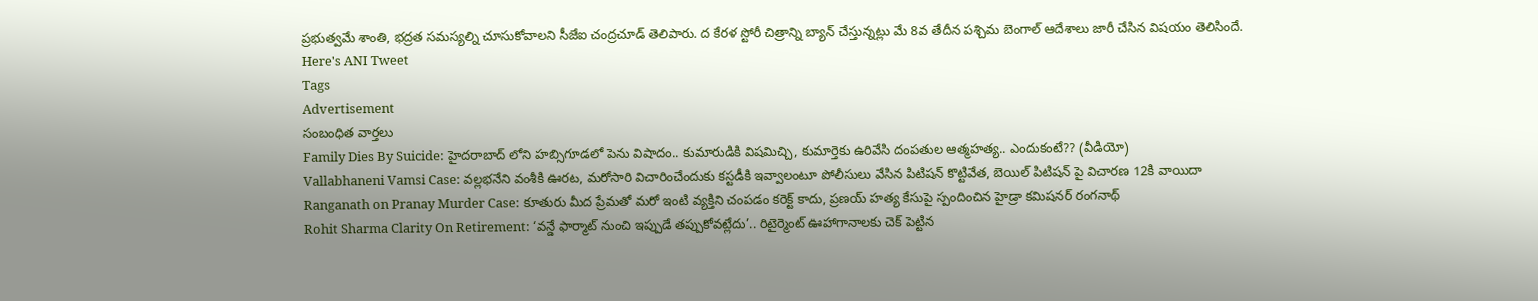ప్రభుత్వమే శాంతి, భద్రత సమస్యల్ని చూసుకోవాలని సీజేఐ చంద్రచూడ్ తెలిపారు. ద కేరళ స్టోరీ చిత్రాన్ని బ్యాన్ చేస్తున్నట్లు మే 8వ తేదీన పశ్చిమ బెంగాల్ ఆదేశాలు జారీ చేసిన విషయం తెలిసిందే.
Here's ANI Tweet
Tags
Advertisement
సంబంధిత వార్తలు
Family Dies By Suicide: హైదరాబాద్ లోని హబ్సిగూడలో పెను విషాదం.. కుమారుడికి విషమిచ్చి, కుమార్తెకు ఉరివేసి దంపతుల ఆత్మహత్య.. ఎందుకంటే?? (వీడియో)
Vallabhaneni Vamsi Case: వల్లభనేని వంశీకి ఊరట, మరోసారి విచారించేందుకు కస్టడీకి ఇవ్వాలంటూ పోలీసులు వేసిన పిటిషన్ కొట్టివేత, బెయిల్ పిటిషన్ పై విచారణ 12కి వాయిదా
Ranganath on Pranay Murder Case: కూతురు మీద ప్రేమతో మరో ఇంటి వ్యక్తిని చంపడం కరెక్ట్ కాదు, ప్రణయ్ హత్య కేసుపై స్పందించిన హైడ్రా కమిషనర్ రంగనాథ్
Rohit Sharma Clarity On Retirement: ‘వన్డే ఫార్మాట్ నుంచి ఇప్పుడే తప్పుకోవట్లేదు’.. రిటైర్మెంట్ ఊహాగానాలకు చెక్ పెట్టిన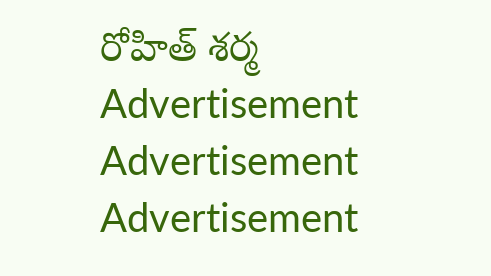రోహిత్ శర్మ
Advertisement
Advertisement
Advertisement